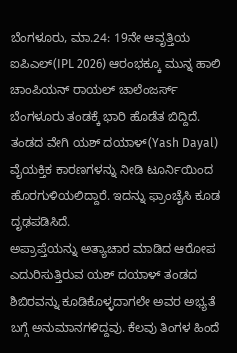ಬೆಂಗಳೂರು, ಮಾ.24: 19ನೇ ಆವೃತ್ತಿಯ ಐಪಿಎಲ್(IPL 2026) ಆರಂಭಕ್ಕೂ ಮುನ್ನ ಹಾಲಿ ಚಾಂಪಿಯನ್ ರಾಯಲ್ ಚಾಲೆಂಜರ್ಸ್ ಬೆಂಗಳೂರು ತಂಡಕ್ಕೆ ಭಾರಿ ಹೊಡೆತ ಬಿದ್ದಿದೆ. ತಂಡದ ವೇಗಿ ಯಶ್ ದಯಾಳ್(Yash Dayal) ವೈಯಕ್ತಿಕ ಕಾರಣಗಳನ್ನು ನೀಡಿ ಟೂರ್ನಿಯಿಂದ ಹೊರಗುಳಿಯಲಿದ್ದಾರೆ. ಇದನ್ನು ಫ್ರಾಂಚೈಸಿ ಕೂಡ ದೃಢಪಡಿಸಿದೆ.
ಅಪ್ರಾಪ್ತೆಯನ್ನು ಅತ್ಯಾಚಾರ ಮಾಡಿದ ಆರೋಪ ಎದುರಿಸುತ್ತಿರುವ ಯಶ್ ದಯಾಳ್ ತಂಡದ ಶಿಬಿರವನ್ನು ಕೂಡಿಕೊಳ್ಳದಾಗಲೇ ಅವರ ಅಭ್ಯತೆ ಬಗ್ಗೆ ಅನುಮಾನಗಳಿದ್ದವು. ಕೆಲವು ತಿಂಗಳ ಹಿಂದೆ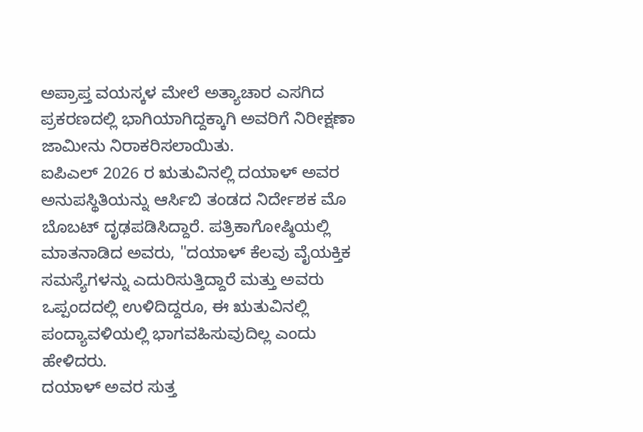ಅಪ್ರಾಪ್ತ ವಯಸ್ಕಳ ಮೇಲೆ ಅತ್ಯಾಚಾರ ಎಸಗಿದ ಪ್ರಕರಣದಲ್ಲಿ ಭಾಗಿಯಾಗಿದ್ದಕ್ಕಾಗಿ ಅವರಿಗೆ ನಿರೀಕ್ಷಣಾ ಜಾಮೀನು ನಿರಾಕರಿಸಲಾಯಿತು.
ಐಪಿಎಲ್ 2026 ರ ಋತುವಿನಲ್ಲಿ ದಯಾಳ್ ಅವರ ಅನುಪಸ್ಥಿತಿಯನ್ನು ಆರ್ಸಿಬಿ ತಂಡದ ನಿರ್ದೇಶಕ ಮೊ ಬೊಬಟ್ ದೃಢಪಡಿಸಿದ್ದಾರೆ. ಪತ್ರಿಕಾಗೋಷ್ಠಿಯಲ್ಲಿ ಮಾತನಾಡಿದ ಅವರು, "ದಯಾಳ್ ಕೆಲವು ವೈಯಕ್ತಿಕ ಸಮಸ್ಯೆಗಳನ್ನು ಎದುರಿಸುತ್ತಿದ್ದಾರೆ ಮತ್ತು ಅವರು ಒಪ್ಪಂದದಲ್ಲಿ ಉಳಿದಿದ್ದರೂ, ಈ ಋತುವಿನಲ್ಲಿ ಪಂದ್ಯಾವಳಿಯಲ್ಲಿ ಭಾಗವಹಿಸುವುದಿಲ್ಲ ಎಂದು ಹೇಳಿದರು.
ದಯಾಳ್ ಅವರ ಸುತ್ತ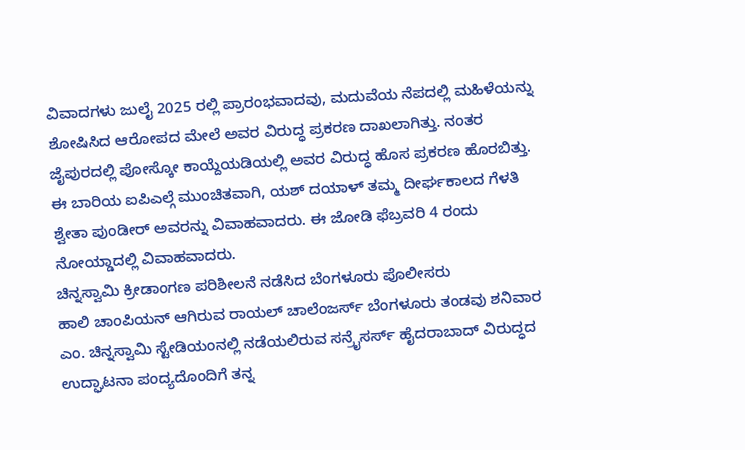ವಿವಾದಗಳು ಜುಲೈ 2025 ರಲ್ಲಿ ಪ್ರಾರಂಭವಾದವು, ಮದುವೆಯ ನೆಪದಲ್ಲಿ ಮಹಿಳೆಯನ್ನು ಶೋಷಿಸಿದ ಆರೋಪದ ಮೇಲೆ ಅವರ ವಿರುದ್ಧ ಪ್ರಕರಣ ದಾಖಲಾಗಿತ್ತು. ನಂತರ ಜೈಪುರದಲ್ಲಿ ಪೋಸ್ಕೋ ಕಾಯ್ದೆಯಡಿಯಲ್ಲಿ ಅವರ ವಿರುದ್ಧ ಹೊಸ ಪ್ರಕರಣ ಹೊರಬಿತ್ತು.
ಈ ಬಾರಿಯ ಐಪಿಎಲ್ಗೆ ಮುಂಚಿತವಾಗಿ, ಯಶ್ ದಯಾಳ್ ತಮ್ಮ ದೀರ್ಘಕಾಲದ ಗೆಳತಿ ಶ್ವೇತಾ ಪುಂಡೀರ್ ಅವರನ್ನು ವಿವಾಹವಾದರು. ಈ ಜೋಡಿ ಫೆಬ್ರವರಿ 4 ರಂದು ನೋಯ್ಡಾದಲ್ಲಿ ವಿವಾಹವಾದರು.
ಚಿನ್ನಸ್ವಾಮಿ ಕ್ರೀಡಾಂಗಣ ಪರಿಶೀಲನೆ ನಡೆಸಿದ ಬೆಂಗಳೂರು ಪೊಲೀಸರು
ಹಾಲಿ ಚಾಂಪಿಯನ್ ಆಗಿರುವ ರಾಯಲ್ ಚಾಲೆಂಜರ್ಸ್ ಬೆಂಗಳೂರು ತಂಡವು ಶನಿವಾರ ಎಂ. ಚಿನ್ನಸ್ವಾಮಿ ಸ್ಟೇಡಿಯಂನಲ್ಲಿ ನಡೆಯಲಿರುವ ಸನ್ರೈಸರ್ಸ್ ಹೈದರಾಬಾದ್ ವಿರುದ್ಧದ ಉದ್ಘಾಟನಾ ಪಂದ್ಯದೊಂದಿಗೆ ತನ್ನ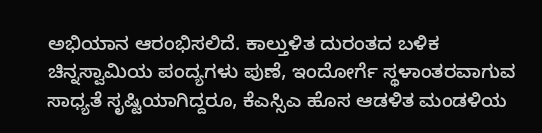ಅಭಿಯಾನ ಆರಂಭಿಸಲಿದೆ. ಕಾಲ್ತುಳಿತ ದುರಂತದ ಬಳಿಕ ಚಿನ್ನಸ್ವಾಮಿಯ ಪಂದ್ಯಗಳು ಪುಣೆ, ಇಂದೋರ್ಗೆ ಸ್ಥಳಾಂತರವಾಗುವ ಸಾಧ್ಯತೆ ಸೃಷ್ಟಿಯಾಗಿದ್ದರೂ, ಕೆಎಸ್ಸಿಎ ಹೊಸ ಆಡಳಿತ ಮಂಡಳಿಯ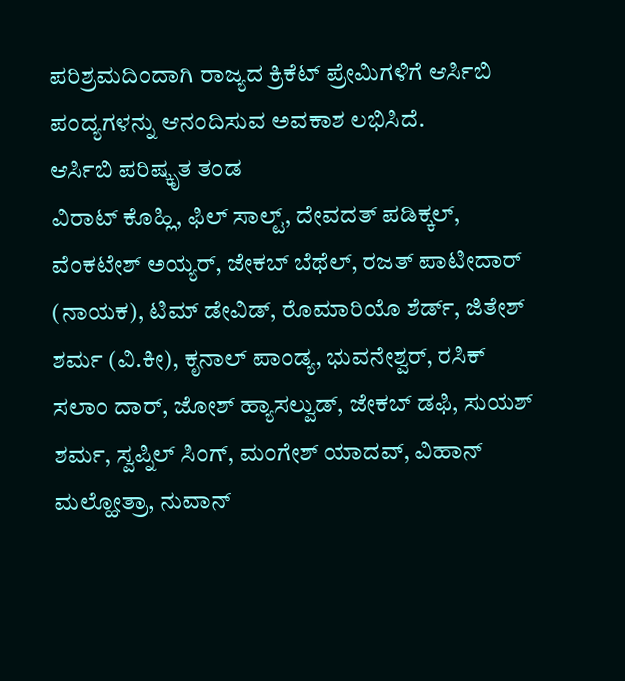ಪರಿಶ್ರಮದಿಂದಾಗಿ ರಾಜ್ಯದ ಕ್ರಿಕೆಟ್ ಪ್ರೇಮಿಗಳಿಗೆ ಆರ್ಸಿಬಿ ಪಂದ್ಯಗಳನ್ನು ಆನಂದಿಸುವ ಅವಕಾಶ ಲಭಿಸಿದೆ.
ಆರ್ಸಿಬಿ ಪರಿಷ್ಕೃತ ತಂಡ
ವಿರಾಟ್ ಕೊಹ್ಲಿ, ಫಿಲ್ ಸಾಲ್ಟ್, ದೇವದತ್ ಪಡಿಕ್ಕಲ್, ವೆಂಕಟೇಶ್ ಅಯ್ಯರ್, ಜೇಕಬ್ ಬೆಥೆಲ್, ರಜತ್ ಪಾಟೀದಾರ್ (ನಾಯಕ), ಟಿಮ್ ಡೇವಿಡ್, ರೊಮಾರಿಯೊ ಶೆರ್ಡ್, ಜಿತೇಶ್ ಶರ್ಮ (ವಿ.ಕೀ), ಕೃನಾಲ್ ಪಾಂಡ್ಯ, ಭುವನೇಶ್ವರ್, ರಸಿಕ್ ಸಲಾಂ ದಾರ್, ಜೋಶ್ ಹ್ಯಾಸಲ್ವುಡ್, ಜೇಕಬ್ ಡಫಿ, ಸುಯಶ್ ಶರ್ಮ, ಸ್ವಪ್ನಿಲ್ ಸಿಂಗ್, ಮಂಗೇಶ್ ಯಾದವ್, ವಿಹಾನ್ ಮಲ್ಹೋತ್ರಾ, ನುವಾನ್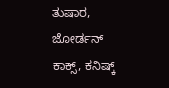ತುಷಾರ, ಜೋರ್ಡನ್ ಕಾಕ್ಸ್, ಕನಿಷ್ಕ್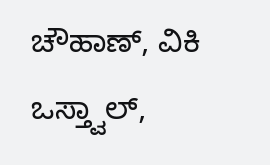ಚೌಹಾಣ್, ವಿಕಿ ಒಸ್ತ್ವಾಲ್,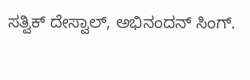ಸತ್ವಿಕ್ ದೇಸ್ವಾಲ್, ಅಭಿನಂದನ್ ಸಿಂಗ್.